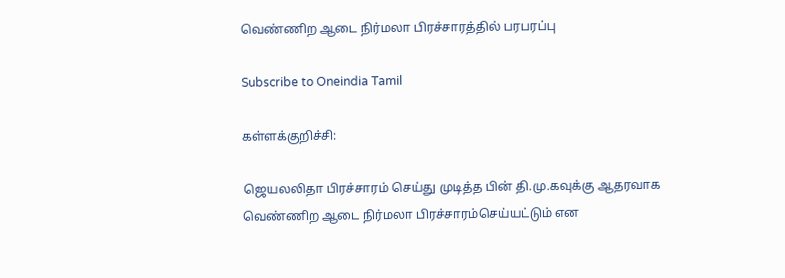வெண்ணிற ஆடை நிர்மலா பிரச்சாரத்தில் பரபரப்பு

Subscribe to Oneindia Tamil

கள்ளக்குறிச்சி:

ஜெயலலிதா பிரச்சாரம் செய்து முடித்த பின் தி.மு.கவுக்கு ஆதரவாக வெண்ணிற ஆடை நிர்மலா பிரச்சாரம்செய்யட்டும் என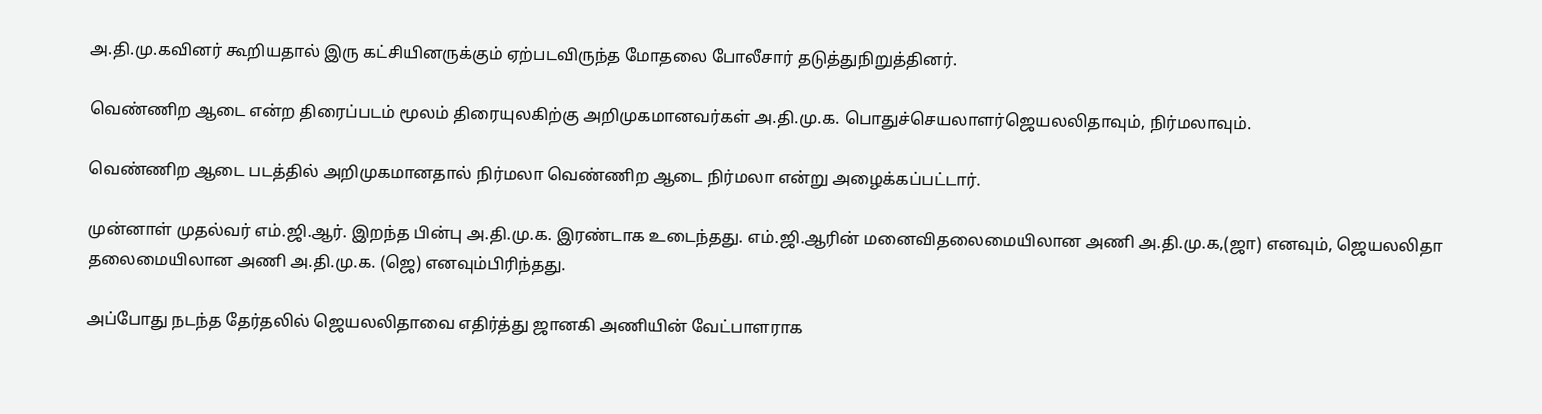அ.தி.மு.கவினர் கூறியதால் இரு கட்சியினருக்கும் ஏற்படவிருந்த மோதலை போலீசார் தடுத்துநிறுத்தினர்.

வெண்ணிற ஆடை என்ற திரைப்படம் மூலம் திரையுலகிற்கு அறிமுகமானவர்கள் அ.தி.மு.க. பொதுச்செயலாளர்ஜெயலலிதாவும், நிர்மலாவும்.

வெண்ணிற ஆடை படத்தில் அறிமுகமானதால் நிர்மலா வெண்ணிற ஆடை நிர்மலா என்று அழைக்கப்பட்டார்.

முன்னாள் முதல்வர் எம்.ஜி.ஆர். இறந்த பின்பு அ.தி.மு.க. இரண்டாக உடைந்தது. எம்.ஜி.ஆரின் மனைவிதலைமையிலான அணி அ.தி.மு.க,(ஜா) எனவும், ஜெயலலிதா தலைமையிலான அணி அ.தி.மு.க. (ஜெ) எனவும்பிரிந்தது.

அப்போது நடந்த தேர்தலில் ஜெயலலிதாவை எதிர்த்து ஜானகி அணியின் வேட்பாளராக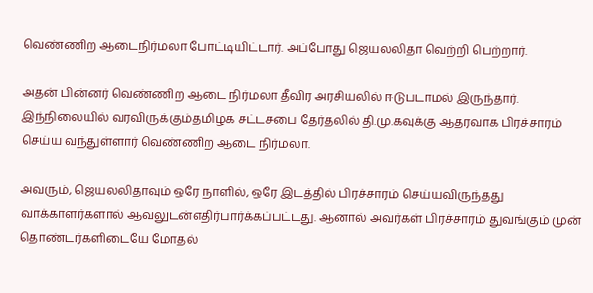வெண்ணிற ஆடைநிர்மலா போட்டியிட்டார். அப்போது ஜெயலலிதா வெற்றி பெற்றார்.

அதன் பின்னர் வெண்ணிற ஆடை நிர்மலா தீவிர அரசியலில் ஈடுபடாமல் இருந்தார். இந்நிலையில் வரவிருக்கும்தமிழக சட்டசபை தேர்தலில் தி.மு.கவுக்கு ஆதரவாக பிரச்சாரம் செய்ய வந்துள்ளார் வெண்ணிற ஆடை நிர்மலா.

அவரும், ஜெயலலிதாவும் ஒரே நாளில், ஒரே இடத்தில் பிரச்சாரம் செய்யவிருந்தது வாக்காளர்களால் ஆவலுடன்எதிர்பார்க்கப்பட்டது. ஆனால் அவர்கள் பிரச்சாரம் துவங்கும் முன் தொண்டர்களிடையே மோதல்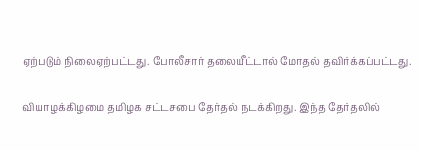ஏற்படும் நிலைஏற்பட்டது. போலீசார் தலையீட்டால் மோதல் தவிர்க்கப்பட்டது.

வியாழக்கிழமை தமிழக சட்டசபை தேர்தல் நடக்கிறது. இந்த தேர்தலில்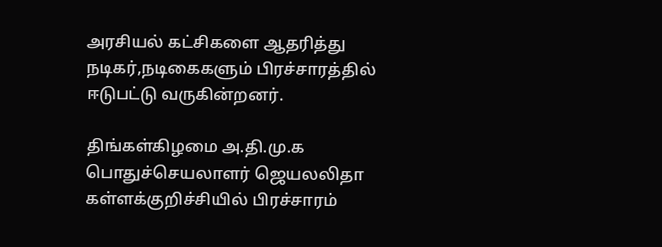அரசியல் கட்சிகளை ஆதரித்து நடிகர்,நடிகைகளும் பிரச்சாரத்தில் ஈடுபட்டு வருகின்றனர்.

திங்கள்கிழமை அ.தி.மு.க பொதுச்செயலாளர் ஜெயலலிதா கள்ளக்குறிச்சியில் பிரச்சாரம்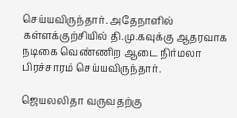செய்யவிருந்தார். அதேநாளில் கள்ளக்குற்சியில் தி.மு.கவுக்கு ஆதரவாக நடிகை வெண்ணிற ஆடை நிர்மலா பிரச்சாரம் செய்யவிருந்தார்.

ஜெயலலிதா வருவதற்கு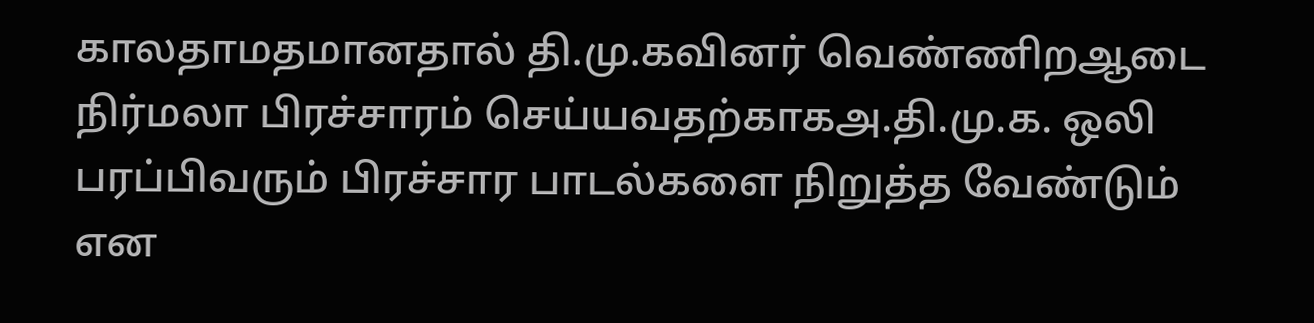காலதாமதமானதால் தி.மு.கவினர் வெண்ணிறஆடை நிர்மலா பிரச்சாரம் செய்யவதற்காகஅ.தி.மு.க. ஒலி பரப்பிவரும் பிரச்சார பாடல்களை நிறுத்த வேண்டும் என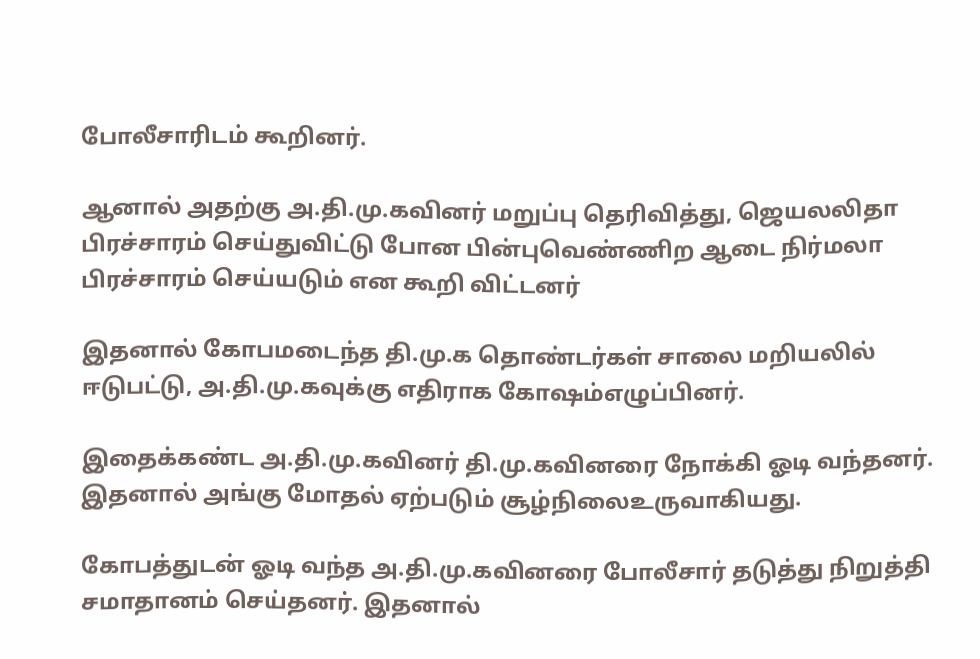போலீசாரிடம் கூறினர்.

ஆனால் அதற்கு அ.தி.மு.கவினர் மறுப்பு தெரிவித்து, ஜெயலலிதா பிரச்சாரம் செய்துவிட்டு போன பின்புவெண்ணிற ஆடை நிர்மலா பிரச்சாரம் செய்யடும் என கூறி விட்டனர்

இதனால் கோபமடைந்த தி.மு.க தொண்டர்கள் சாலை மறியலில் ஈடுபட்டு, அ.தி.மு.கவுக்கு எதிராக கோஷம்எழுப்பினர்.

இதைக்கண்ட அ.தி.மு.கவினர் தி.மு.கவினரை நோக்கி ஓடி வந்தனர். இதனால் அங்கு மோதல் ஏற்படும் சூழ்நிலைஉருவாகியது.

கோபத்துடன் ஓடி வந்த அ.தி.மு.கவினரை போலீசார் தடுத்து நிறுத்தி சமாதானம் செய்தனர். இதனால்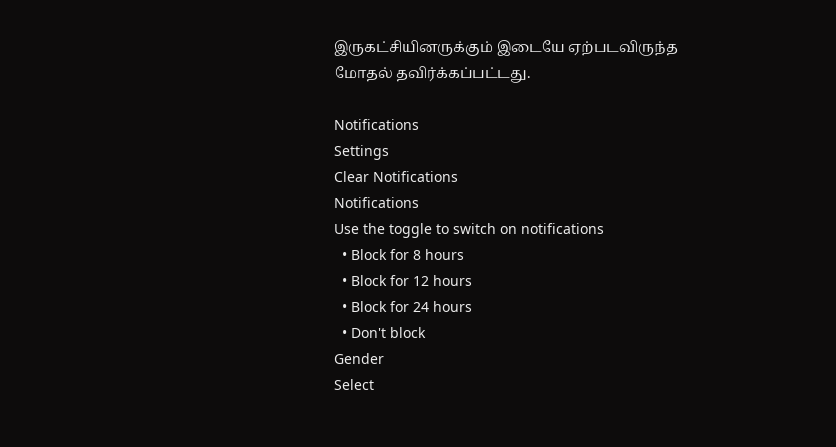இருகட்சியினருக்கும் இடையே ஏற்படவிருந்த மோதல் தவிர்க்கப்பட்டது.

Notifications
Settings
Clear Notifications
Notifications
Use the toggle to switch on notifications
  • Block for 8 hours
  • Block for 12 hours
  • Block for 24 hours
  • Don't block
Gender
Select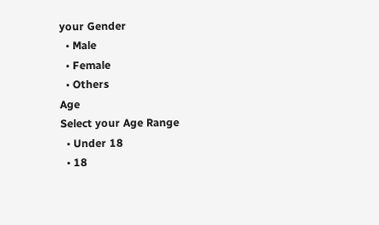your Gender
  • Male
  • Female
  • Others
Age
Select your Age Range
  • Under 18
  • 18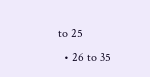to 25
  • 26 to 35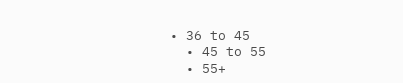• 36 to 45
  • 45 to 55
  • 55+